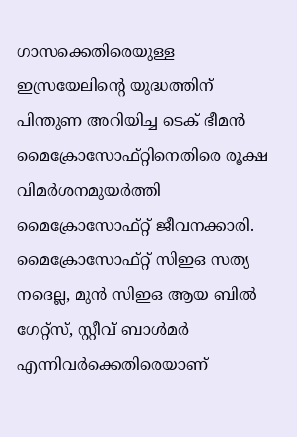ഗാസക്കെതിരെയുള്ള ഇസ്രയേലിന്റെ യുദ്ധത്തിന് പിന്തുണ അറിയിച്ച ടെക് ഭീമൻ മൈക്രോസോഫ്റ്റിനെതിരെ രൂക്ഷ വിമർശനമുയർത്തി മൈക്രോസോഫ്റ്റ് ജീവനക്കാരി. മൈക്രോസോഫ്റ്റ് സിഇഒ സത്യ നദെല്ല, മുൻ സിഇഒ ആയ ബിൽ ഗേറ്റ്സ്, സ്റ്റീവ് ബാൾമർ എന്നിവർക്കെതിരെയാണ്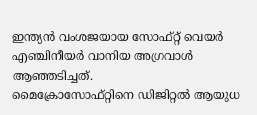ഇന്ത്യൻ വംശജയായ സോഫ്റ്റ് വെയർ എഞ്ചിനീയർ വാനിയ അഗ്രവാൾ ആഞ്ഞടിച്ചത്.
മൈക്രോസോഫ്റ്റിനെ ഡിജിറ്റൽ ആയുധ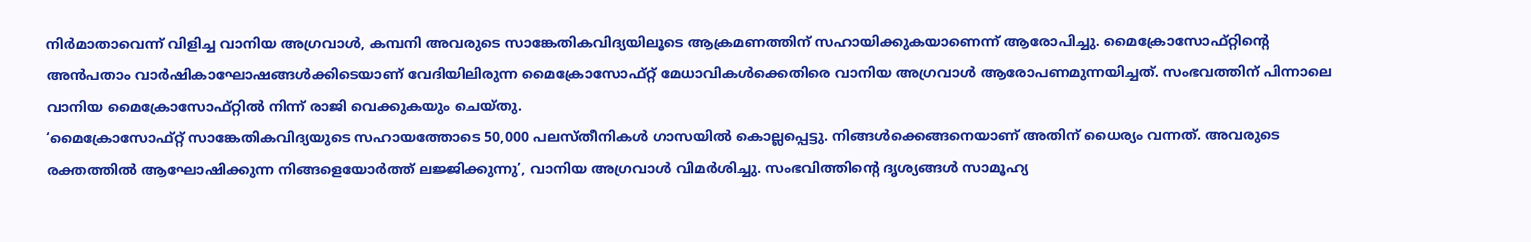നിർമാതാവെന്ന് വിളിച്ച വാനിയ അഗ്രവാൾ, കമ്പനി അവരുടെ സാങ്കേതികവിദ്യയിലൂടെ ആക്രമണത്തിന് സഹായിക്കുകയാണെന്ന് ആരോപിച്ചു. മൈക്രോസോഫ്റ്റിന്റെ അൻപതാം വാർഷികാഘോഷങ്ങൾക്കിടെയാണ് വേദിയിലിരുന്ന മൈക്രോസോഫ്റ്റ് മേധാവികൾക്കെതിരെ വാനിയ അഗ്രവാൾ ആരോപണമുന്നയിച്ചത്. സംഭവത്തിന് പിന്നാലെ വാനിയ മൈക്രോസോഫ്റ്റിൽ നിന്ന് രാജി വെക്കുകയും ചെയ്തു.
‘മൈക്രോസോഫ്റ്റ് സാങ്കേതികവിദ്യയുടെ സഹായത്തോടെ 50,000 പലസ്തീനികൾ ഗാസയിൽ കൊല്ലപ്പെട്ടു. നിങ്ങൾക്കെങ്ങനെയാണ് അതിന് ധൈര്യം വന്നത്. അവരുടെ രക്തത്തിൽ ആഘോഷിക്കുന്ന നിങ്ങളെയോർത്ത് ലജ്ജിക്കുന്നു’, വാനിയ അഗ്രവാൾ വിമർശിച്ചു. സംഭവിത്തിന്റെ ദൃശ്യങ്ങൾ സാമൂഹ്യ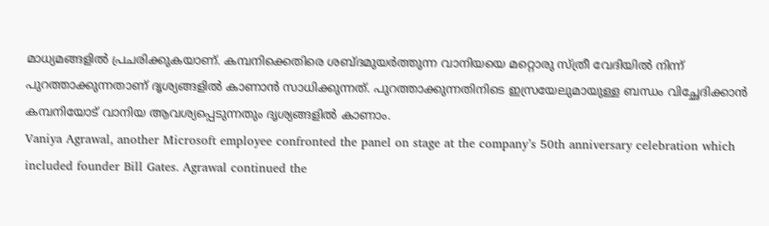മാധ്യമങ്ങളിൽ പ്രചരിക്കുകയാണ്. കമ്പനിക്കെതിരെ ശബ്ദമുയർത്തുന്ന വാനിയയെ മറ്റൊരു സ്ത്രീ വേദിയിൽ നിന്ന് പുറത്താക്കുന്നതാണ് ദൃശ്യങ്ങളിൽ കാണാൻ സാധിക്കുന്നത്. പുറത്താക്കുന്നതിനിടെ ഇസ്രയേലുമായുള്ള ബന്ധം വിച്ഛേദിക്കാൻ കമ്പനിയോട് വാനിയ ആവശ്യപ്പെടുന്നതും ദൃശ്യങ്ങളിൽ കാണാം.
Vaniya Agrawal, another Microsoft employee confronted the panel on stage at the company’s 50th anniversary celebration which included founder Bill Gates. Agrawal continued the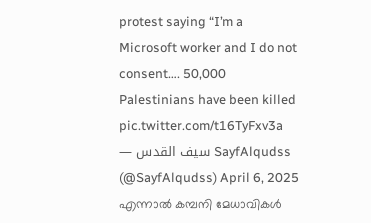protest saying “I’m a Microsoft worker and I do not consent…. 50,000 Palestinians have been killed pic.twitter.com/t16TyFxv3a
— سيف القدس SayfAlqudss (@SayfAlqudss) April 6, 2025
എന്നാൽ കമ്പനി മേധാവികൾ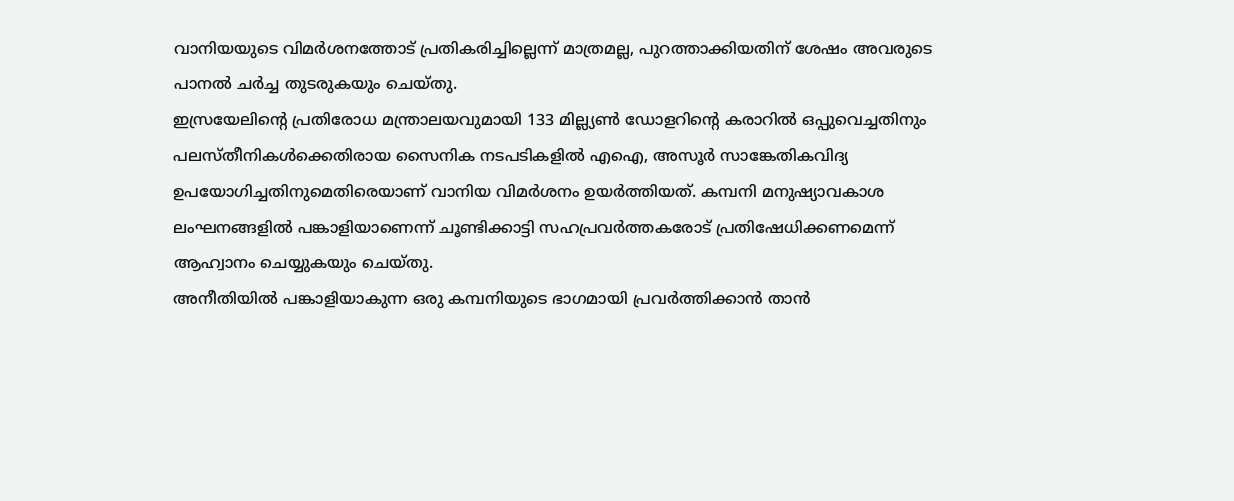വാനിയയുടെ വിമർശനത്തോട് പ്രതികരിച്ചില്ലെന്ന് മാത്രമല്ല, പുറത്താക്കിയതിന് ശേഷം അവരുടെ പാനൽ ചർച്ച തുടരുകയും ചെയ്തു.
ഇസ്രയേലിന്റെ പ്രതിരോധ മന്ത്രാലയവുമായി 133 മില്ല്യൺ ഡോളറിന്റെ കരാറിൽ ഒപ്പുവെച്ചതിനും പലസ്തീനികൾക്കെതിരായ സൈനിക നടപടികളിൽ എഐ, അസൂർ സാങ്കേതികവിദ്യ ഉപയോഗിച്ചതിനുമെതിരെയാണ് വാനിയ വിമർശനം ഉയർത്തിയത്. കമ്പനി മനുഷ്യാവകാശ ലംഘനങ്ങളിൽ പങ്കാളിയാണെന്ന് ചൂണ്ടിക്കാട്ടി സഹപ്രവർത്തകരോട് പ്രതിഷേധിക്കണമെന്ന് ആഹ്വാനം ചെയ്യുകയും ചെയ്തു.
അനീതിയിൽ പങ്കാളിയാകുന്ന ഒരു കമ്പനിയുടെ ഭാഗമായി പ്രവർത്തിക്കാൻ താൻ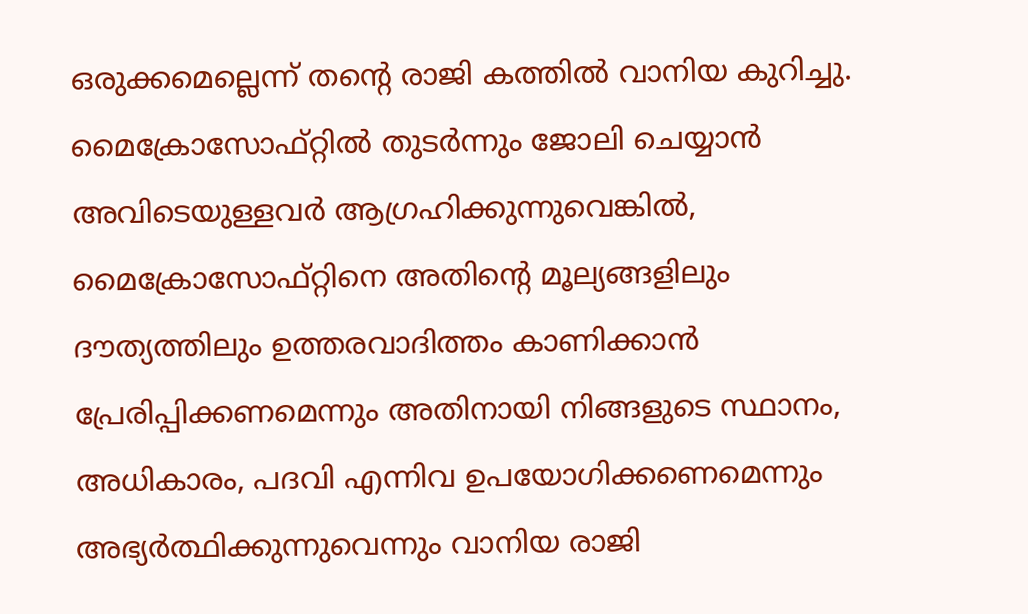ഒരുക്കമെല്ലെന്ന് തന്റെ രാജി കത്തിൽ വാനിയ കുറിച്ചു. മൈക്രോസോഫ്റ്റിൽ തുടർന്നും ജോലി ചെയ്യാൻ അവിടെയുള്ളവർ ആഗ്രഹിക്കുന്നുവെങ്കിൽ, മൈക്രോസോഫ്റ്റിനെ അതിന്റെ മൂല്യങ്ങളിലും ദൗത്യത്തിലും ഉത്തരവാദിത്തം കാണിക്കാൻ പ്രേരിപ്പിക്കണമെന്നും അതിനായി നിങ്ങളുടെ സ്ഥാനം, അധികാരം, പദവി എന്നിവ ഉപയോഗിക്കണെമെന്നും അഭ്യർത്ഥിക്കുന്നുവെന്നും വാനിയ രാജി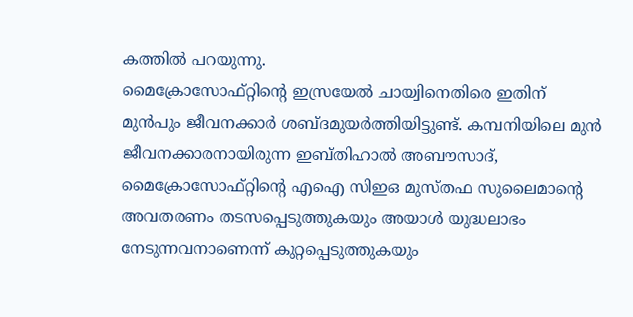കത്തിൽ പറയുന്നു.
മൈക്രോസോഫ്റ്റിന്റെ ഇസ്രയേൽ ചായ്വിനെതിരെ ഇതിന് മുൻപും ജീവനക്കാർ ശബ്ദമുയർത്തിയിട്ടുണ്ട്. കമ്പനിയിലെ മുൻ ജീവനക്കാരനായിരുന്ന ഇബ്തിഹാൽ അബൗസാദ്, മൈക്രോസോഫ്റ്റിന്റെ എഐ സിഇഒ മുസ്തഫ സുലൈമാന്റെ അവതരണം തടസപ്പെടുത്തുകയും അയാൾ യുദ്ധലാഭം നേടുന്നവനാണെന്ന് കുറ്റപ്പെടുത്തുകയും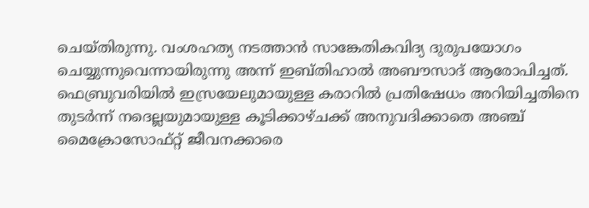ചെയ്തിരുന്നു. വംശഹത്യ നടത്താൻ സാങ്കേതികവിദ്യ ദുരുപയോഗം ചെയ്യുന്നുവെന്നായിരുന്നു അന്ന് ഇബ്തിഹാൽ അബൗസാദ് ആരോപിച്ചത്. ഫെബ്രുവരിയിൽ ഇസ്രയേലുമായുള്ള കരാറിൽ പ്രതിഷേധം അറിയിച്ചതിനെ തുടർന്ന് നദെല്ലയുമായുള്ള കൂടിക്കാഴ്ചക്ക് അനുവദിക്കാതെ അഞ്ച് മൈക്രോസോഫ്റ്റ് ജീവനക്കാരെ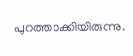പുറത്താക്കിയിരുന്നു.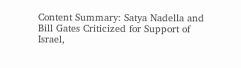Content Summary: Satya Nadella and Bill Gates Criticized for Support of Israel,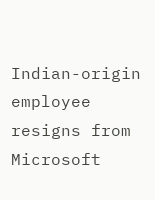Indian-origin employee resigns from Microsoft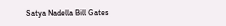Satya Nadella Bill Gates